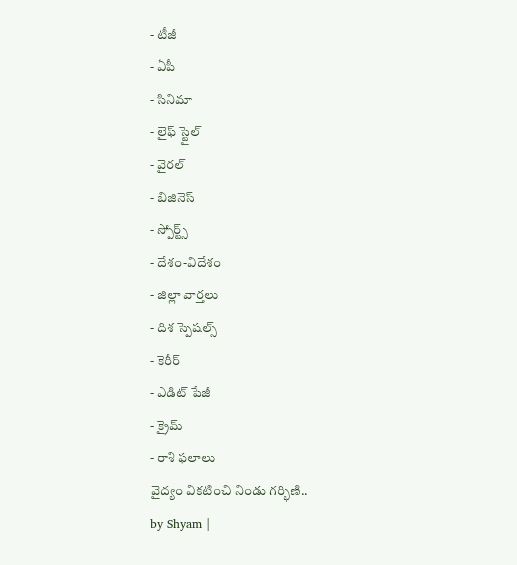- టీజీ
- ఏపీ
- సినిమా
- లైఫ్ స్టైల్
- వైరల్
- బిజినెస్
- స్పోర్ట్స్
- దేశం-విదేశం
- జిల్లా వార్తలు
- దిశ స్పెషల్స్
- కెరీర్
- ఎడిట్ పేజీ
- క్రైమ్
- రాశి ఫలాలు
వైద్యం వికటించి నిండు గర్భిణి..
by Shyam |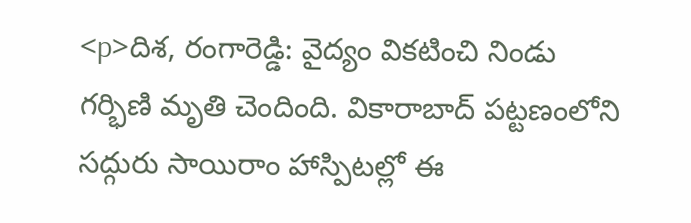<p>దిశ, రంగారెడ్డి: వైద్యం వికటించి నిండు గర్భిణి మృతి చెందింది. వికారాబాద్ పట్టణంలోని సద్గురు సాయిరాం హాస్పిటల్లో ఈ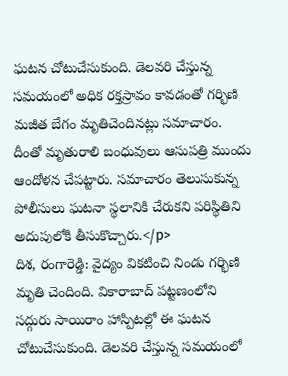ఘటన చోటుచేసుకుంది. డెలవరి చేస్తున్న సమయంలో అధిక రక్తస్రావం కావడంతో గర్భిణి మజీత బేగం మృతిచెందినట్లు సమాచారం. దీంతో మృతురాలి బంధువులు ఆసుపత్రి ముందు ఆందోళన చేపట్టారు. సమాచారం తెలుసుకున్న పోలీసులు ఘటనా స్థలానికి చేరుకని పరిస్థితిని అదుపులోకి తీసుకొచ్చారు.</p>
దిశ, రంగారెడ్డి: వైద్యం వికటించి నిండు గర్భిణి మృతి చెందింది. వికారాబాద్ పట్టణంలోని సద్గురు సాయిరాం హాస్పిటల్లో ఈ ఘటన చోటుచేసుకుంది. డెలవరి చేస్తున్న సమయంలో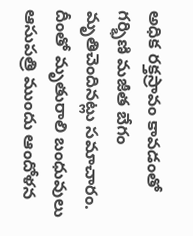అధిక రక్తస్రావం కావడంతో గర్భిణి మజీత బేగం మృతిచెందినట్లు సమాచారం. దీంతో మృతురాలి బంధువులు ఆసుపత్రి ముందు ఆందోళన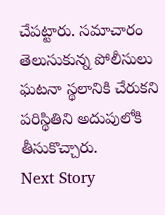చేపట్టారు. సమాచారం తెలుసుకున్న పోలీసులు ఘటనా స్థలానికి చేరుకని పరిస్థితిని అదుపులోకి తీసుకొచ్చారు.
Next Story